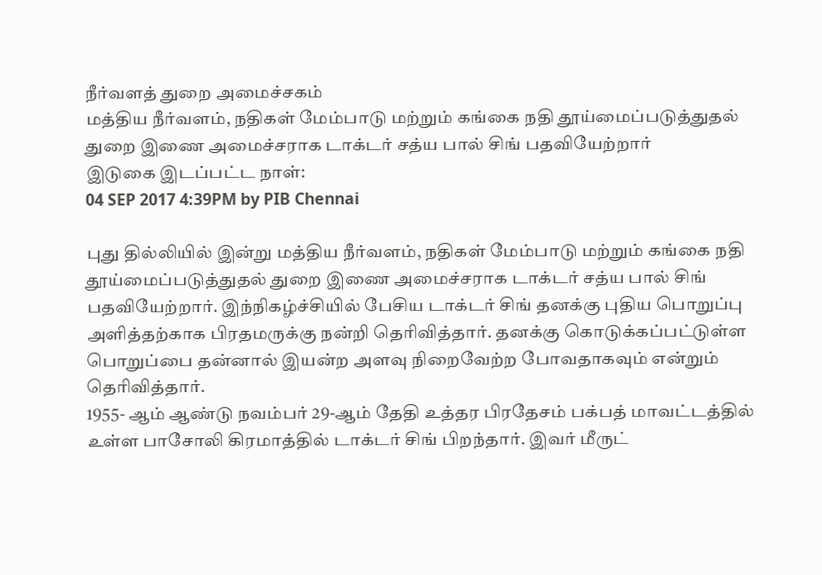நீர்வளத் துறை அமைச்சகம்
மத்திய நீர்வளம், நதிகள் மேம்பாடு மற்றும் கங்கை நதி தூய்மைப்படுத்துதல் துறை இணை அமைச்சராக டாக்டர் சத்ய பால் சிங் பதவியேற்றார்
இடுகை இடப்பட்ட நாள்:
04 SEP 2017 4:39PM by PIB Chennai

புது தில்லியில் இன்று மத்திய நீர்வளம், நதிகள் மேம்பாடு மற்றும் கங்கை நதி தூய்மைப்படுத்துதல் துறை இணை அமைச்சராக டாக்டர் சத்ய பால் சிங் பதவியேற்றார். இந்நிகழ்ச்சியில் பேசிய டாக்டர் சிங் தனக்கு புதிய பொறுப்பு அளித்தற்காக பிரதமருக்கு நன்றி தெரிவித்தார். தனக்கு கொடுக்கப்பட்டுள்ள பொறுப்பை தன்னால் இயன்ற அளவு நிறைவேற்ற போவதாகவும் என்றும் தெரிவித்தார்.
1955- ஆம் ஆண்டு நவம்பர் 29-ஆம் தேதி உத்தர பிரதேசம் பக்பத் மாவட்டத்தில் உள்ள பாசோலி கிரமாத்தில் டாக்டர் சிங் பிறந்தார். இவர் மீருட்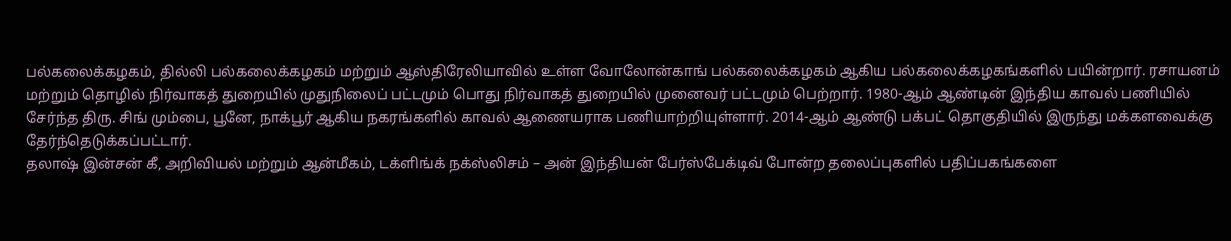பல்கலைக்கழகம், தில்லி பல்கலைக்கழகம் மற்றும் ஆஸ்திரேலியாவில் உள்ள வோலோன்காங் பல்கலைக்கழகம் ஆகிய பல்கலைக்கழகங்களில் பயின்றார். ரசாயனம் மற்றும் தொழில் நிர்வாகத் துறையில் முதுநிலைப் பட்டமும் பொது நிர்வாகத் துறையில் முனைவர் பட்டமும் பெற்றார். 1980-ஆம் ஆண்டின் இந்திய காவல் பணியில் சேர்ந்த திரு. சிங் மும்பை, பூனே, நாக்பூர் ஆகிய நகரங்களில் காவல் ஆணையராக பணியாற்றியுள்ளார். 2014-ஆம் ஆண்டு பக்பட் தொகுதியில் இருந்து மக்களவைக்கு தேர்ந்தெடுக்கப்பட்டார்.
தலாஷ் இன்சன் கீ, அறிவியல் மற்றும் ஆன்மீகம், டக்ளிங்க் நக்ஸ்லிசம் – அன் இந்தியன் பேர்ஸ்பேக்டிவ் போன்ற தலைப்புகளில் பதிப்பகங்களை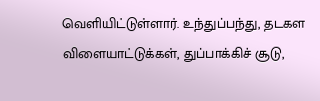வெளியிட்டுள்ளார். உந்துப்பந்து, தடகள விளையாட்டுக்கள், துப்பாக்கிச் சூடு,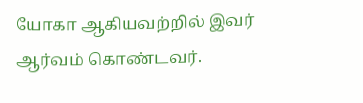யோகா ஆகியவற்றில் இவர் ஆர்வம் கொண்டவர்.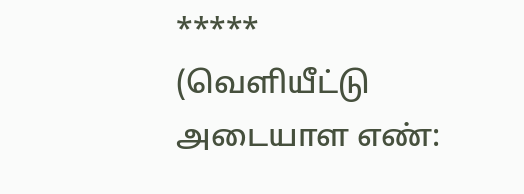*****
(வெளியீட்டு அடையாள எண்: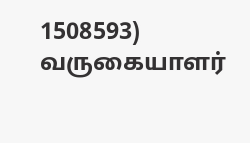1508593)
வருகையாளர்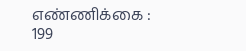எண்ணிக்கை : 199